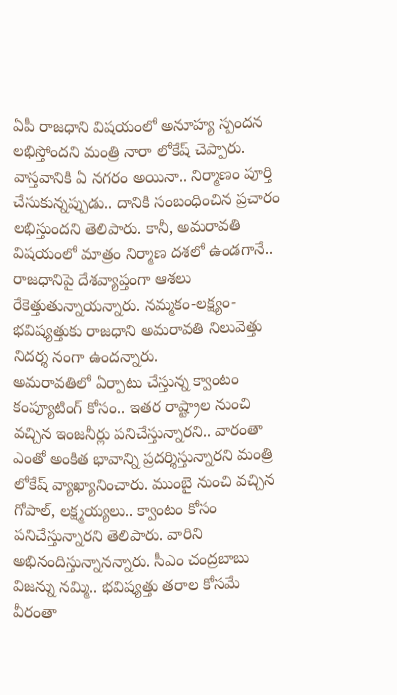ఏపీ రాజధాని విషయంలో అనూహ్య స్పందన లభిస్తోందని మంత్రి నారా లోకేష్ చెప్పారు. వాస్తవానికి ఏ నగరం అయినా.. నిర్మాణం పూర్తి చేసుకున్నప్పుడు.. దానికి సంబంధించిన ప్రచారం లభిస్తుందని తెలిపారు. కానీ, అమరావతి విషయంలో మాత్రం నిర్మాణ దశలో ఉండగానే.. రాజధానిపై దేశవ్యాప్తంగా ఆశలు రేకెత్తుతున్నాయన్నారు. నమ్మకం-లక్ష్యం-భవిష్యత్తుకు రాజధాని అమరావతి నిలువెత్తు నిదర్శ నంగా ఉందన్నారు.
అమరావతిలో ఏర్పాటు చేస్తున్న క్వాంటం కంప్యూటింగ్ కోసం.. ఇతర రాష్ట్రాల నుంచి వచ్చిన ఇంజనీర్లు పనిచేస్తున్నారని.. వారంతా ఎంతో అంకిత భావాన్ని ప్రదర్శిస్తున్నారని మంత్రి లోకేష్ వ్యాఖ్యానించారు. ముంబై నుంచి వచ్చిన గోపాల్, లక్ష్మయ్యలు.. క్వాంటం కోసం పనిచేస్తున్నారని తెలిపారు. వారిని అభినందిస్తున్నానన్నారు. సీఎం చంద్రబాబు విజన్ను నమ్మి.. భవిష్యత్తు తరాల కోసమే వీరంతా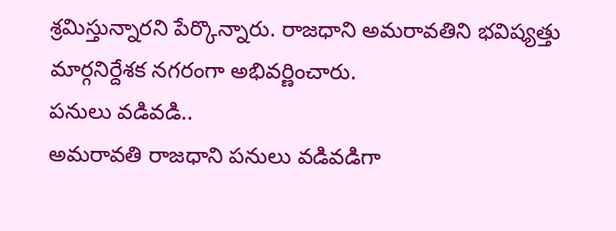శ్రమిస్తున్నారని పేర్కొన్నారు. రాజధాని అమరావతిని భవిష్యత్తు మార్గనిర్దేశక నగరంగా అభివర్ణించారు.
పనులు వడివడి..
అమరావతి రాజధాని పనులు వడివడిగా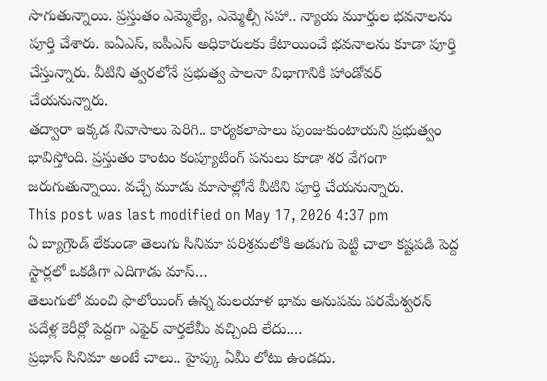సాగుతున్నాయి. ప్రస్తుతం ఎమ్మెల్యే, ఎమ్మెల్సీ సహా.. న్యాయ మూర్తుల భవనాలను పూర్తి చేశారు. ఐఏఎస్, ఐపీఎస్ అధికారులకు కేటాయించే భవనాలను కూడా పూర్తి చేస్తున్నారు. వీటిని త్వరలోనే ప్రభుత్వ పాలనా విభాగానికి హాండోవర్ చేయనున్నారు.
తద్వారా ఇక్కడ నివాసాలు పెరిగి.. కార్యకలాపాలు పుంజుకుంటాయని ప్రభుత్వం భావిస్తోంది. ప్రస్తుతం కాంటం కంప్యూటింగ్ పనులు కూడా శర వేగంగా జరుగుతున్నాయి. వచ్చే మూడు మాసాల్లోనే వీటిని పూర్తి చేయనున్నారు.
This post was last modified on May 17, 2026 4:37 pm
ఏ బ్యాగ్రౌండ్ లేకుండా తెలుగు సినిమా పరిశ్రమలోకి అడుగు పెట్టి చాలా కష్టపడి పెద్ద స్టార్లలో ఒకడిగా ఎదిగాడు మాస్…
తెలుగులో మంచి ఫాలోయింగ్ ఉన్న మలయాళ భామ అనుపమ పరమేశ్వరన్ పదేళ్ల కెరీర్లో పెద్దగా ఎఫైర్ వార్తలేమీ వచ్చింది లేదు.…
ప్రభాస్ సినిమా అంటే చాలు.. హైప్కు ఏమీ లోటు ఉండదు.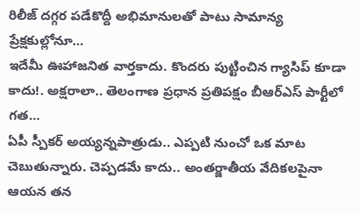రిలీజ్ దగ్గర పడేకొద్దీ అభిమానులతో పాటు సామాన్య ప్రేక్షకుల్లోనూ…
ఇదేమీ ఊహాజనిత వార్తకాదు. కొందరు పుట్టించిన గ్యాసిప్ కూడా కాదు!. అక్షరాలా.. తెలంగాణ ప్రధాన ప్రతిపక్షం బీఆర్ఎస్ పార్టీలో గత…
ఏపీ స్పీకర్ అయ్యన్నపాత్రుడు.. ఎప్పటి నుంచో ఒక మాట చెబుతున్నారు. చెప్పడమే కాదు.. అంతర్జాతీయ వేదికలపైనా ఆయన తన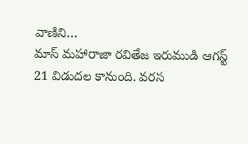వాణిని…
మాస్ మహారాజా రవితేజ ఇరుముడి ఆగస్ట్ 21 విడుదల కానుంది. వరస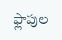ఫ్లాపుల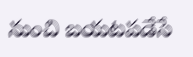నుంచి బయటపడేసే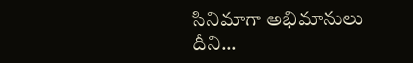సినిమాగా అభిమానులు దీని…